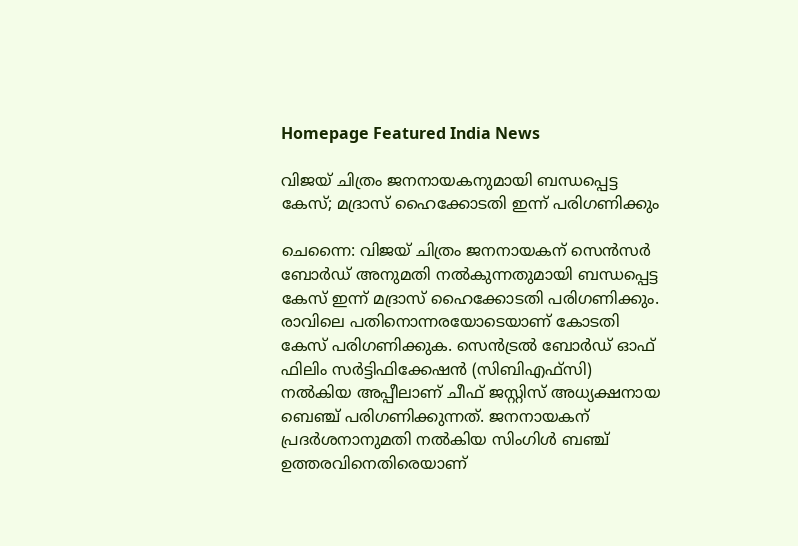Homepage Featured India News

വിജയ് ചിത്രം ജനനായകനുമായി ബന്ധപ്പെട്ട കേസ്; മദ്രാസ് ഹൈക്കോടതി ഇന്ന് പരിഗണിക്കും

ചെന്നൈ: വിജയ് ചിത്രം ജനനായകന് സെൻസർ ബോർഡ് അനുമതി നൽകുന്നതുമായി ബന്ധപ്പെട്ട കേസ് ഇന്ന് മദ്രാസ് ഹൈക്കോടതി പരിഗണിക്കും. രാവിലെ പതിനൊന്നരയോടെയാണ് കോടതി കേസ് പരിഗണിക്കുക. സെൻട്രൽ ബോര്‍ഡ് ഓഫ് ഫിലിം സര്‍ട്ടിഫിക്കേഷൻ (സിബിഎഫ്‍സി) നൽകിയ അപ്പീലാണ് ചീഫ് ജസ്റ്റിസ് അധ്യക്ഷനായ ബെഞ്ച് പരിഗണിക്കുന്നത്. ജനനായകന് പ്രദർശനാനുമതി നൽകിയ സിംഗിൾ ബഞ്ച് ഉത്തരവിനെതിരെയാണ്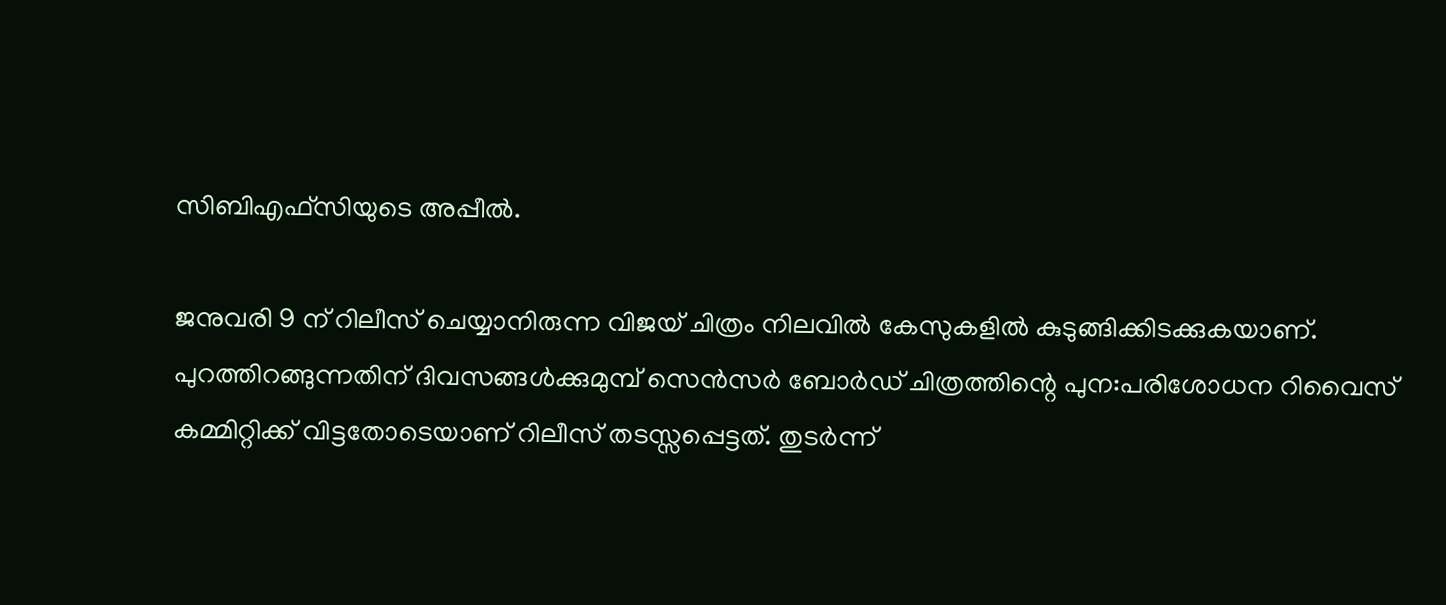സിബിഎഫ്‍സിയുടെ അപ്പീൽ.

ജനുവരി 9 ന് റിലീസ് ചെയ്യാനിരുന്ന വിജയ് ചിത്രം നിലവിൽ കേസുകളിൽ കുടുങ്ങിക്കിടക്കുകയാണ്. പുറത്തിറങ്ങുന്നതിന് ദിവസങ്ങൾക്കുമുമ്പ് സെൻസർ ബോർഡ് ചിത്രത്തിന്റെ പുന:പരിശോധന റിവൈസ് കമ്മിറ്റിക്ക് വിട്ടതോടെയാണ് റിലീസ് തടസ്സപ്പെട്ടത്. തുടർന്ന്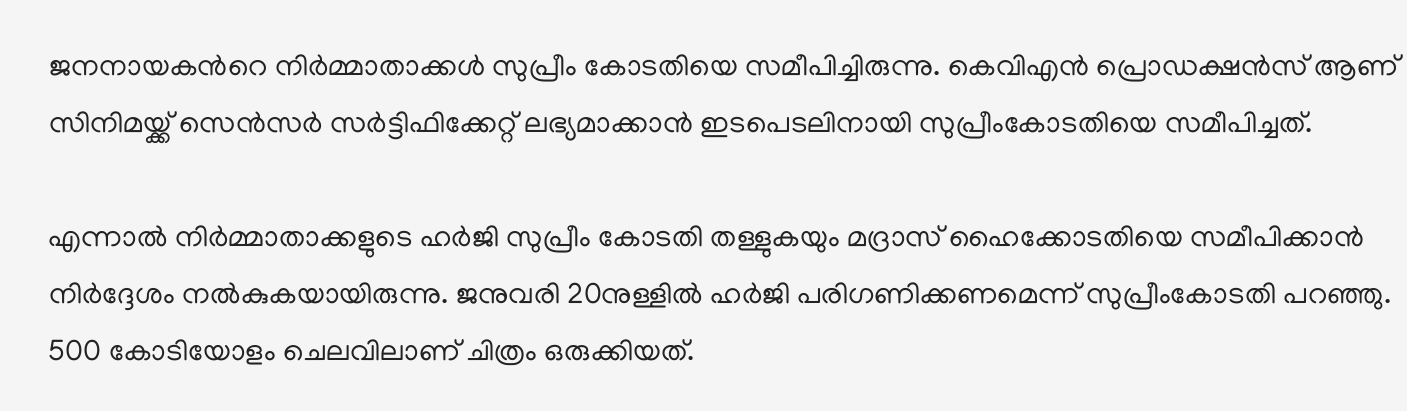ജനനായകന്‍റെ നിര്‍മ്മാതാക്കള്‍ സുപ്രീം കോടതിയെ സമീപിച്ചിരുന്നു. കെവിഎൻ പ്രൊഡക്ഷന്‍സ് ആണ് സിനിമയ്ക്ക് സെന്‍സര്‍ സര്‍ട്ടിഫിക്കേറ്റ് ലഭ്യമാക്കാന്‍ ഇടപെടലിനായി സുപ്രീംകോടതിയെ സമീപിച്ചത്.

എന്നാൽ നിര്‍മ്മാതാക്കളുടെ ഹർജി സുപ്രീം കോടതി തള്ളുകയും മദ്രാസ് ഹൈക്കോടതിയെ സമീപിക്കാൻ നിർദ്ദേശം നൽകുകയായിരുന്നു. ജനുവരി 20നുള്ളില്‍ ഹര്‍ജി പരിഗണിക്കണമെന്ന് സുപ്രീംകോടതി പറഞ്ഞു. 500 കോടിയോളം ചെലവിലാണ് ചിത്രം ഒരുക്കിയത്.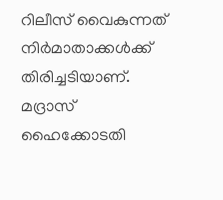റിലീസ് വൈകുന്നത് നിർമാതാക്കൾക്ക് തിരിച്ചടിയാണ്. മദ്രാസ് ഹൈക്കോടതി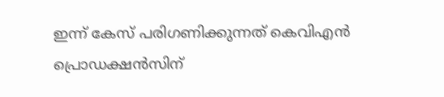ഇന്ന് കേസ് പരിഗണിക്കുന്നത് കെവിഎൻ പ്രൊഡക്ഷന്‍സിന്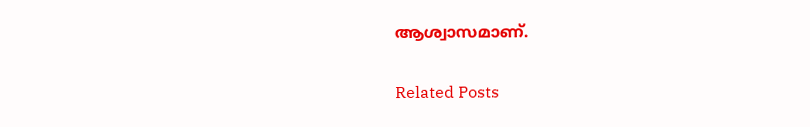ആശ്വാസമാണ്.

Related Posts